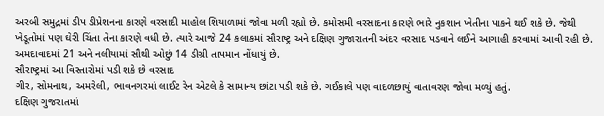અરબી સમુદ્રમાં ડીપ ડીપ્રેશનના કારણે વરસાદી માહોલ શિયાળામાં જોવા મળી રહ્યો છે. કમોસમી વરસાદના કારણે ભારે નુકશાન ખેતીના પાકને થઈ શકે છે. જેથી ખેડૂતોમાં પણ ઘેરી ચિંતા તેના કારણે વધી છે. ત્યારે આજે 24 કલાકમાં સૌરાષ્ટ્ર અને દક્ષિણ ગુજારાતની અંદર વરસાદ પડવાને લઈને આગાહી કરવામાં આવી રહી છે. અમદાવાદમાં 21 અને નલીયામાં સૌથી ઓછું 14 ડીગ્રી તાપમાન નોંધાયું છે.
સૌરાષ્ટ્રમાં આ વિસ્તારોમાં પડી શકે છે વરસાદ
ગીર, સોમનાથ, અમરેલી, ભાવનગરમાં લાઈટ રેન એટલે કે સામાન્ય છાંટા પડી શકે છે. ગઈકાલે પણ વાદળછાયું વાતાવરણ જોવા મળ્યું હતું.
દક્ષિણ ગુજરાતમાં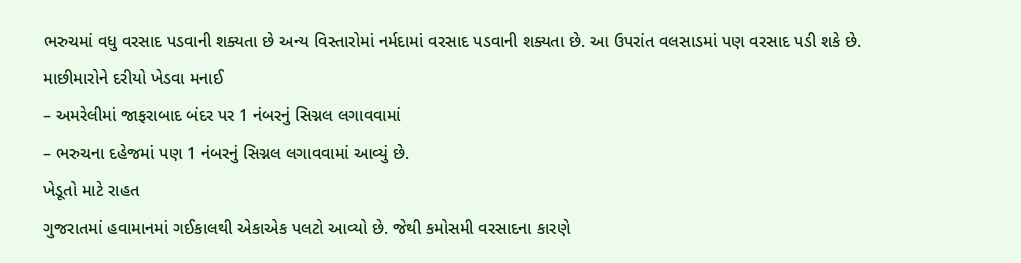ભરુચમાં વધુ વરસાદ પડવાની શક્યતા છે અન્ય વિસ્તારોમાં નર્મદામાં વરસાદ પડવાની શક્યતા છે. આ ઉપરાંત વલસાડમાં પણ વરસાદ પડી શકે છે.
માછીમારોને દરીયો ખેડવા મનાઈ
– અમરેલીમાં જાફરાબાદ બંદર પર 1 નંબરનું સિગ્નલ લગાવવામાં
– ભરુચના દહેજમાં પણ 1 નંબરનું સિગ્નલ લગાવવામાં આવ્યું છે.
ખેડૂતો માટે રાહત
ગુજરાતમાં હવામાનમાં ગઈકાલથી એકાએક પલટો આવ્યો છે. જેથી કમોસમી વરસાદના કારણે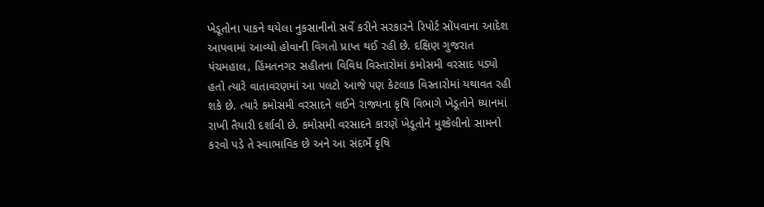ખેડૂતોના પાકને થયેલા નુકસાનીનો સર્વે કરીને સરકારને રિપોર્ટ સોંપવાના આદેશ આપવામાં આવ્યો હોવાની વિગતો પ્રાપ્ત થઈ રહી છે. દક્ષિણ ગુજરાત પંચમહાલ, હિંમતનગર સહીતના વિવિધ વિસ્તારોમાં કમોસમી વરસાદ પડ્યો હતો ત્યારે વાતાવરણમાં આ પલટો આજે પણ કેટલાક વિસ્તારોમાં યથાવત રહી શકે છે. ત્યારે કમોસમી વરસાદને લઈને રાજ્યના કૃષિ વિભાગે ખેડૂતોને ધ્યાનમાં રાખી તૈયારી દર્શાવી છે. કમોસમી વરસાદને કારણે ખેડૂતોને મુશ્કેલીનો સામનો કરવો પડે તે સ્વાભાવિક છે અને આ સંદર્ભે કૃષિ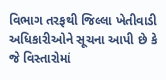વિભાગ તરફથી જિલ્લા ખેતીવાડી અધિકારીઓને સૂચના આપી છે કે જે વિસ્તારોમાં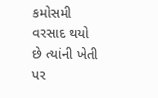કમોસમી વરસાદ થયો છે ત્યાંની ખેતી પર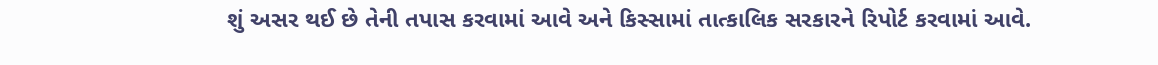શું અસર થઈ છે તેની તપાસ કરવામાં આવે અને કિસ્સામાં તાત્કાલિક સરકારને રિપોર્ટ કરવામાં આવે.